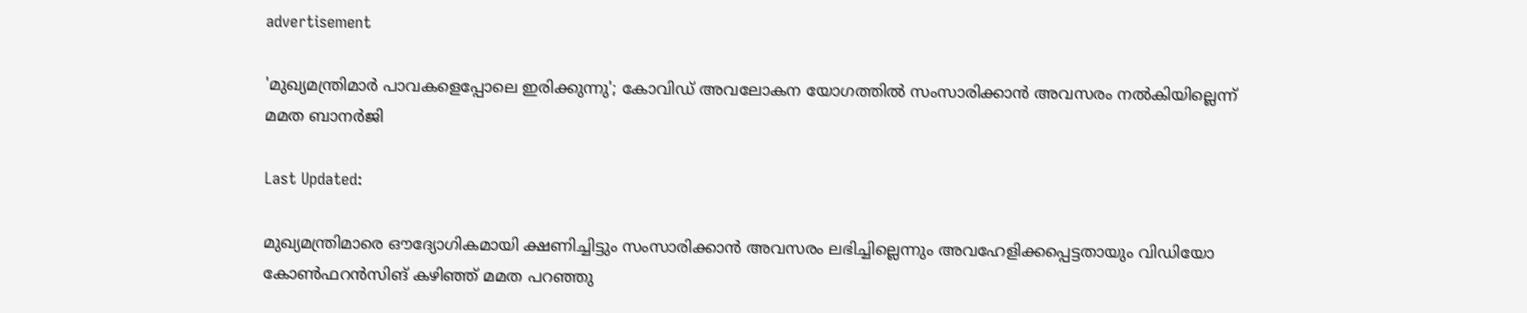advertisement

'മുഖ്യമന്ത്രിമാര്‍ പാവകളെപ്പോലെ ഇരിക്കുന്നു'; കോവിഡ് അവലോകന യോഗത്തില്‍ സംസാരിക്കാന്‍ അവസരം നല്‍കിയില്ലെന്ന് മമത ബാനര്‍ജി

Last Updated:

മുഖ്യമന്ത്രിമാരെ ഔദ്യോഗികമായി ക്ഷണിച്ചിട്ടും സംസാരിക്കാന്‍ അവസരം ലഭിച്ചില്ലെന്നും അവഹേളിക്കപ്പെട്ടതായും വിഡിയോ കോണ്‍ഫറന്‍സിങ് കഴിഞ്ഞ് മമത പറഞ്ഞു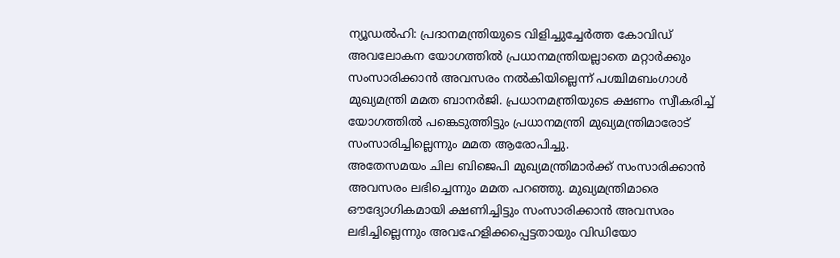ന്യൂഡല്‍ഹി: പ്രദാനമന്ത്രിയുടെ വിളിച്ചുച്ചേര്‍ത്ത കോവിഡ് അവലോകന യോഗത്തില്‍ പ്രധാനമന്ത്രിയല്ലാതെ മറ്റാര്‍ക്കും സംസാരിക്കാന്‍ അവസരം നല്‍കിയില്ലെന്ന് പശ്ചിമബംഗാള്‍ മുഖ്യമന്ത്രി മമത ബാനര്‍ജി. പ്രധാനമന്ത്രിയുടെ ക്ഷണം സ്വീകരിച്ച് യോഗത്തില്‍ പങ്കെടുത്തിട്ടും പ്രധാനമന്ത്രി മുഖ്യമന്ത്രിമാരോട് സംസാരിച്ചില്ലെന്നും മമത ആരോപിച്ചു.
അതേസമയം ചില ബിജെപി മുഖ്യമന്ത്രിമാര്‍ക്ക് സംസാരിക്കാന്‍ അവസരം ലഭിച്ചെന്നും മമത പറഞ്ഞു. മുഖ്യമന്ത്രിമാരെ ഔദ്യോഗികമായി ക്ഷണിച്ചിട്ടും സംസാരിക്കാന്‍ അവസരം ലഭിച്ചില്ലെന്നും അവഹേളിക്കപ്പെട്ടതായും വിഡിയോ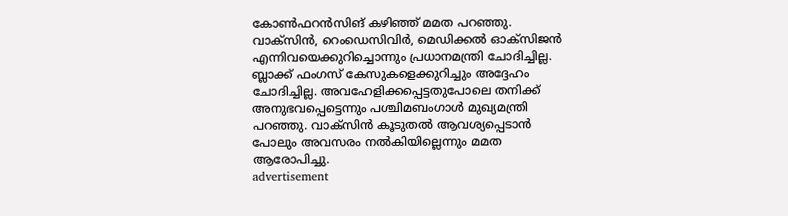കോണ്‍ഫറന്‍സിങ് കഴിഞ്ഞ് മമത പറഞ്ഞു.
വാക്‌സിന്‍, റെംഡെസിവിര്‍, മെഡിക്കല്‍ ഓക്‌സിജന്‍ എന്നിവയെക്കുറിച്ചൊന്നും പ്രധാനമന്ത്രി ചോദിച്ചില്ല. ബ്ലാക്ക് ഫംഗസ് കേസുകളെക്കുറിച്ചും അദ്ദേഹം ചോദിച്ചില്ല. അവഹേളിക്കപ്പെട്ടതുപോലെ തനിക്ക് അനുഭവപ്പെട്ടെന്നും പശ്ചിമബംഗാള്‍ മുഖ്യമന്ത്രി പറഞ്ഞു. വാക്‌സിന്‍ കൂടുതല്‍ ആവശ്യപ്പെടാന്‍ പോലും അവസരം നല്‍കിയില്ലെന്നും മമത ആരോപിച്ചു.
advertisement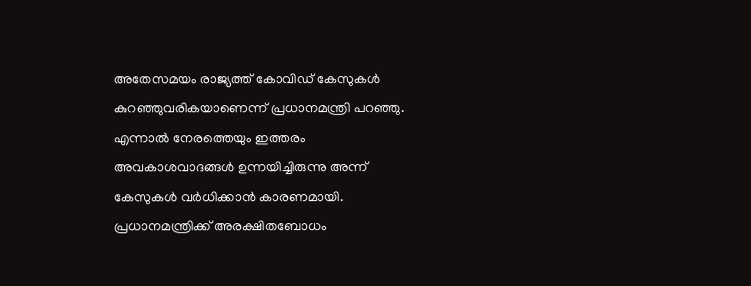അതേസമയം രാജ്യത്ത് കോവിഡ് കേസുകള്‍ കുറഞ്ഞുവരികയാണെന്ന് പ്രധാനമന്ത്രി പറഞ്ഞു. എന്നാല്‍ നേരത്തെയും ഇത്തരം അവകാശവാദങ്ങള്‍ ഉന്നയിച്ചിരുന്നു അന്ന് കേസുകള്‍ വര്‍ധിക്കാന്‍ കാരണമായി. പ്രധാനമന്ത്രിക്ക് അരക്ഷിതബോധം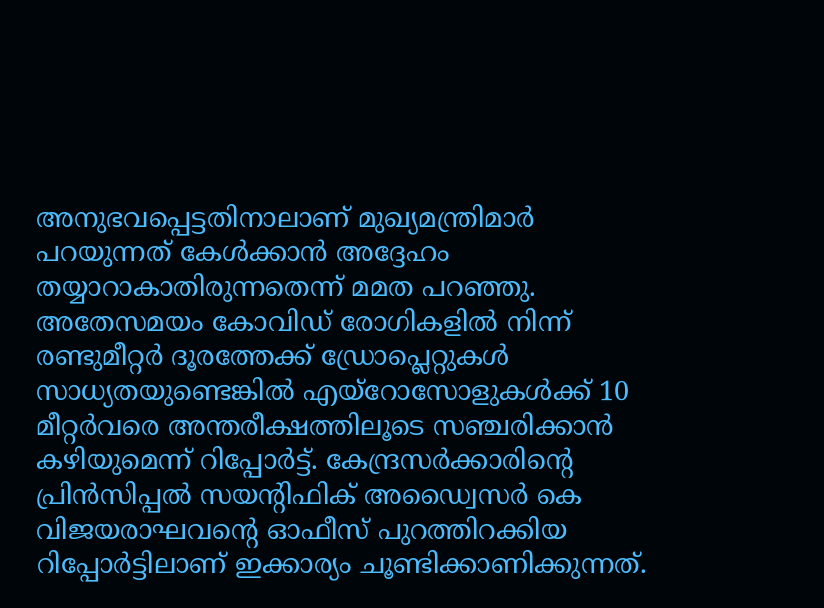അനുഭവപ്പെട്ടതിനാലാണ് മുഖ്യമന്ത്രിമാര്‍ പറയുന്നത് കേള്‍ക്കാന്‍ അദ്ദേഹം തയ്യാറാകാതിരുന്നതെന്ന് മമത പറഞ്ഞു.
അതേസമയം കോവിഡ് രോഗികളില്‍ നിന്ന് രണ്ടുമീറ്റര്‍ ദൂരത്തേക്ക് ഡ്രോപ്ലെറ്റുകള്‍ സാധ്യതയുണ്ടെങ്കില്‍ എയ്റോസോളുകള്‍ക്ക് 10 മീറ്റര്‍വരെ അന്തരീക്ഷത്തിലൂടെ സഞ്ചരിക്കാന്‍ കഴിയുമെന്ന് റിപ്പോര്‍ട്ട്. കേന്ദ്രസര്‍ക്കാരിന്റെ പ്രിന്‍സിപ്പല്‍ സയന്റിഫിക് അഡ്വൈസര്‍ കെ വിജയരാഘവന്റെ ഓഫീസ് പുറത്തിറക്കിയ റിപ്പോര്‍ട്ടിലാണ് ഇക്കാര്യം ചൂണ്ടിക്കാണിക്കുന്നത്.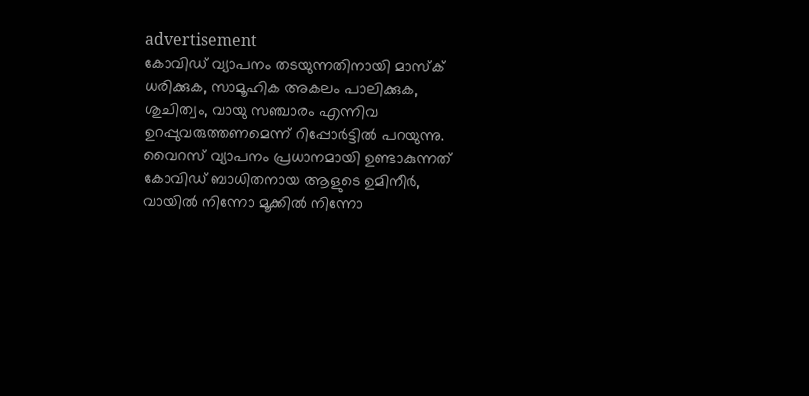advertisement
കോവിഡ് വ്യാപനം തടയുന്നതിനായി മാസ്‌ക് ധരിക്കുക, സാമൂഹിക അകലം പാലിക്കുക, ശുചിത്വം, വായു സഞ്ചാരം എന്നിവ ഉറപ്പുവരുത്തണമെന്ന് റിപ്പോര്‍ട്ടില്‍ പറയുന്നു. വൈറസ് വ്യാപനം പ്രധാനമായി ഉണ്ടാകുന്നത് കോവിഡ് ബാധിതനായ ആളുടെ ഉമിനീര്‍, വായില്‍ നിന്നോ മൂക്കില്‍ നിന്നോ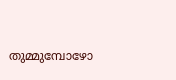തുമ്മുമ്പോഴോ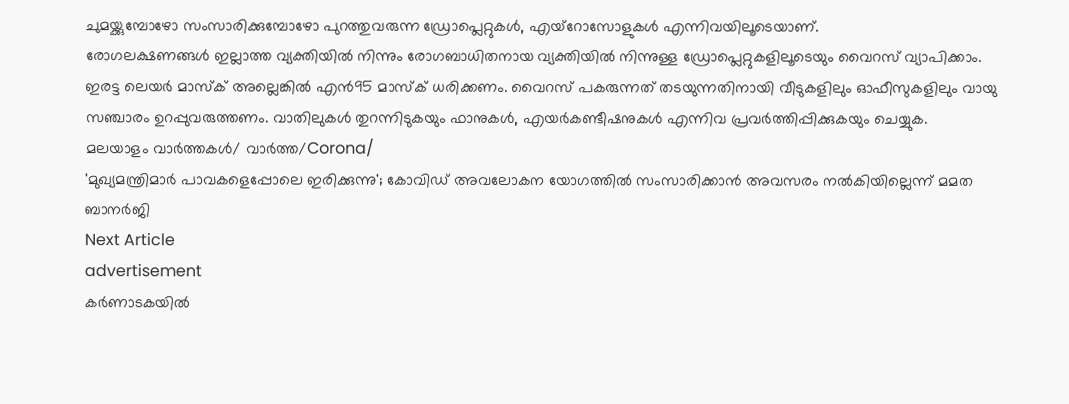ചുമയ്ക്കുമ്പോഴോ സംസാരിക്കുമ്പോഴോ പുറത്തുവരുന്ന ഡ്രോപ്ലെറ്റുകള്‍, എയ്റോസോളുകള്‍ എന്നിവയിലൂടെയാണ്.
രോഗലക്ഷണങ്ങള്‍ ഇല്ലാത്ത വ്യക്തിയില്‍ നിന്നും രോഗബാധിതനായ വ്യക്തിയില്‍ നിന്നുള്ള ഡ്രോപ്ലെറ്റുകളിലൂടെയും വൈറസ് വ്യാപിക്കാം. ഇരട്ട ലെയര്‍ മാസ്‌ക് അല്ലെങ്കില്‍ എന്‍95 മാസ്‌ക് ധരിക്കണം. വൈറസ് പകരുന്നത് തടയുന്നതിനായി വീടുകളിലും ഓഫീസുകളിലും വായു സഞ്ചാരം ഉറപ്പുവരുത്തണം. വാതിലുകള്‍ തുറന്നിടുകയും ഫാനുകള്‍, എയര്‍കണ്ടീഷനുകള്‍ എന്നിവ പ്രവര്‍ത്തിപ്പിക്കുകയും ചെയ്യുക.
മലയാളം വാർത്തകൾ/ വാർത്ത/Corona/
'മുഖ്യമന്ത്രിമാര്‍ പാവകളെപ്പോലെ ഇരിക്കുന്നു'; കോവിഡ് അവലോകന യോഗത്തില്‍ സംസാരിക്കാന്‍ അവസരം നല്‍കിയില്ലെന്ന് മമത ബാനര്‍ജി
Next Article
advertisement
കർണാടകയിൽ‌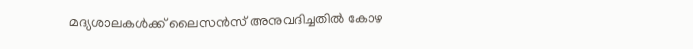മദ്യശാലകൾക്ക് ലൈസൻസ് അനുവദിച്ചതിൽ കോഴ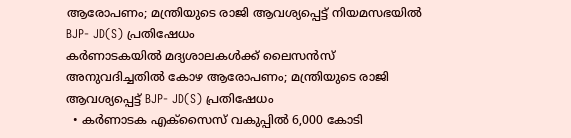ആരോപണം; മന്ത്രിയുടെ രാജി ആവശ്യപ്പെട്ട് നിയമസഭയിൽ‌ BJP- JD(S) പ്രതിഷേധം
കർണാടകയിൽ‌ മദ്യശാലകൾക്ക് ലൈസൻസ് അനുവദിച്ചതിൽ കോഴ ആരോപണം; മന്ത്രിയുടെ രാജി ആവശ്യപ്പെട്ട് BJP- JD(S) പ്രതിഷേധം
  • കർണാടക എക്സൈസ് വകുപ്പിൽ 6,000 കോടി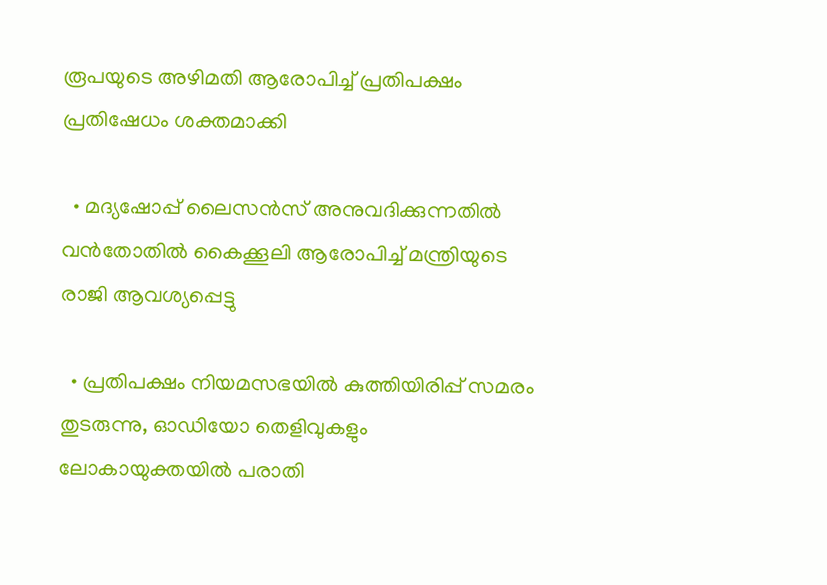രൂപയുടെ അഴിമതി ആരോപിച്ച് പ്രതിപക്ഷം പ്രതിഷേധം ശക്തമാക്കി

  • മദ്യഷോപ്പ് ലൈസൻസ് അനുവദിക്കുന്നതിൽ വൻതോതിൽ കൈക്കൂലി ആരോപിച്ച് മന്ത്രിയുടെ രാജി ആവശ്യപ്പെട്ടു

  • പ്രതിപക്ഷം നിയമസഭയിൽ കുത്തിയിരിപ്പ് സമരം തുടരുന്നു, ഓഡിയോ തെളിവുകളും ലോകായുക്തയിൽ പരാതി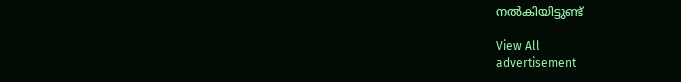നൽകിയിട്ടുണ്ട്

View All
advertisement